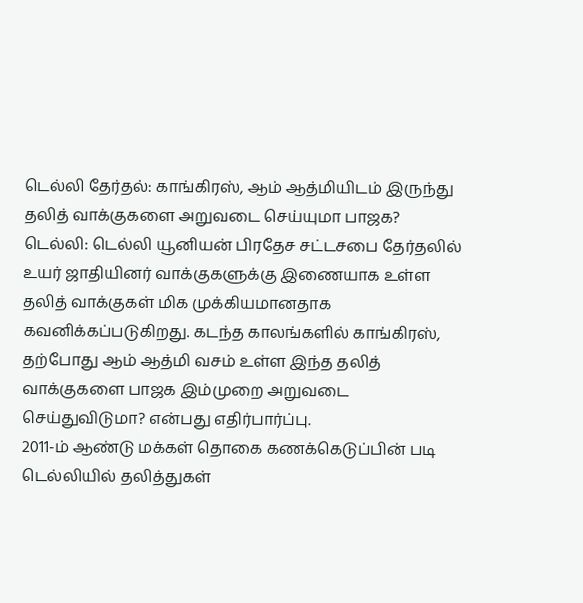டெல்லி தேர்தல்: காங்கிரஸ், ஆம் ஆத்மியிடம் இருந்து தலித் வாக்குகளை அறுவடை செய்யுமா பாஜக?
டெல்லி: டெல்லி யூனியன் பிரதேச சட்டசபை தேர்தலில் உயர் ஜாதியினர் வாக்குகளுக்கு இணையாக உள்ள தலித் வாக்குகள் மிக முக்கியமானதாக கவனிக்கப்படுகிறது. கடந்த காலங்களில் காங்கிரஸ், தற்போது ஆம் ஆத்மி வசம் உள்ள இந்த தலித் வாக்குகளை பாஜக இம்முறை அறுவடை செய்துவிடுமா? என்பது எதிர்பார்ப்பு.
2011-ம் ஆண்டு மக்கள் தொகை கணக்கெடுப்பின் படி டெல்லியில் தலித்துகள்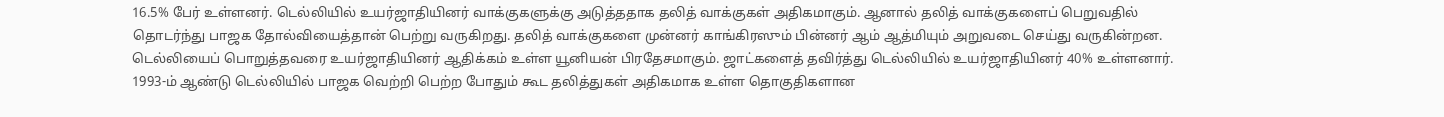16.5% பேர் உள்ளனர். டெல்லியில் உயர்ஜாதியினர் வாக்குகளுக்கு அடுத்ததாக தலித் வாக்குகள் அதிகமாகும். ஆனால் தலித் வாக்குகளைப் பெறுவதில் தொடர்ந்து பாஜக தோல்வியைத்தான் பெற்று வருகிறது. தலித் வாக்குகளை முன்னர் காங்கிரஸும் பின்னர் ஆம் ஆத்மியும் அறுவடை செய்து வருகின்றன.
டெல்லியைப் பொறுத்தவரை உயர்ஜாதியினர் ஆதிக்கம் உள்ள யூனியன் பிரதேசமாகும். ஜாட்களைத் தவிர்த்து டெல்லியில் உயர்ஜாதியினர் 40% உள்ளனார்.
1993-ம் ஆண்டு டெல்லியில் பாஜக வெற்றி பெற்ற போதும் கூட தலித்துகள் அதிகமாக உள்ள தொகுதிகளான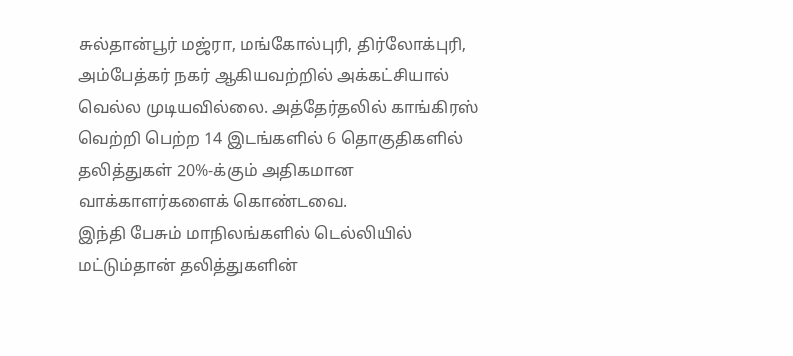சுல்தான்பூர் மஜ்ரா, மங்கோல்புரி, திர்லோக்புரி, அம்பேத்கர் நகர் ஆகியவற்றில் அக்கட்சியால் வெல்ல முடியவில்லை. அத்தேர்தலில் காங்கிரஸ் வெற்றி பெற்ற 14 இடங்களில் 6 தொகுதிகளில் தலித்துகள் 20%-க்கும் அதிகமான வாக்காளர்களைக் கொண்டவை.
இந்தி பேசும் மாநிலங்களில் டெல்லியில் மட்டும்தான் தலித்துகளின்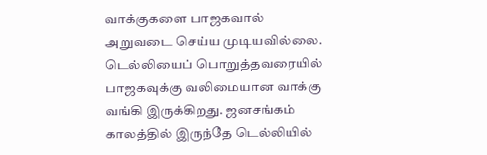வாக்குகளை பாஜகவால் அறுவடை செய்ய முடியவில்லை. டெல்லியைப் பொறுத்தவரையில் பாஜகவுக்கு வலிமையான வாக்கு வங்கி இருக்கிறது. ஜனசங்கம் காலத்தில் இருந்தே டெல்லியில்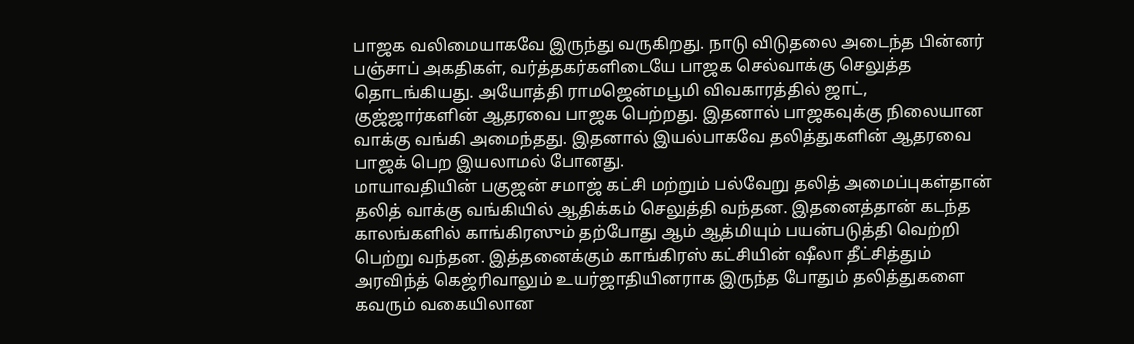பாஜக வலிமையாகவே இருந்து வருகிறது. நாடு விடுதலை அடைந்த பின்னர் பஞ்சாப் அகதிகள், வர்த்தகர்களிடையே பாஜக செல்வாக்கு செலுத்த தொடங்கியது. அயோத்தி ராமஜென்மபூமி விவகாரத்தில் ஜாட், குஜ்ஜார்களின் ஆதரவை பாஜக பெற்றது. இதனால் பாஜகவுக்கு நிலையான வாக்கு வங்கி அமைந்தது. இதனால் இயல்பாகவே தலித்துகளின் ஆதரவை பாஜக் பெற இயலாமல் போனது.
மாயாவதியின் பகுஜன் சமாஜ் கட்சி மற்றும் பல்வேறு தலித் அமைப்புகள்தான் தலித் வாக்கு வங்கியில் ஆதிக்கம் செலுத்தி வந்தன. இதனைத்தான் கடந்த காலங்களில் காங்கிரஸும் தற்போது ஆம் ஆத்மியும் பயன்படுத்தி வெற்றி பெற்று வந்தன. இத்தனைக்கும் காங்கிரஸ் கட்சியின் ஷீலா தீட்சித்தும் அரவிந்த் கெஜ்ரிவாலும் உயர்ஜாதியினராக இருந்த போதும் தலித்துகளை கவரும் வகையிலான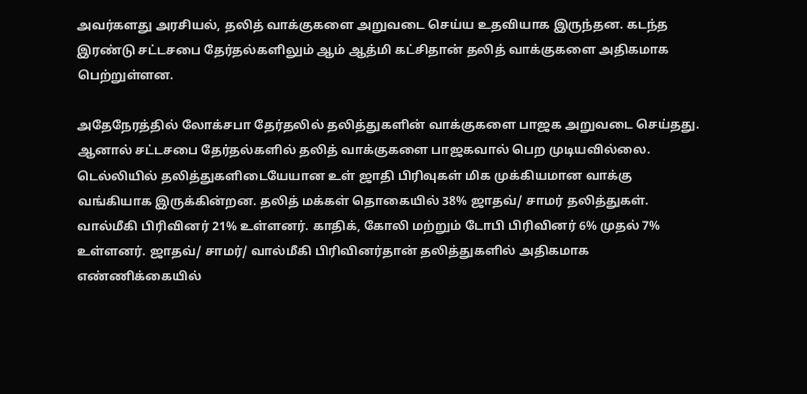அவர்களது அரசியல், தலித் வாக்குகளை அறுவடை செய்ய உதவியாக இருந்தன. கடந்த இரண்டு சட்டசபை தேர்தல்களிலும் ஆம் ஆத்மி கட்சிதான் தலித் வாக்குகளை அதிகமாக பெற்றுள்ளன.

அதேநேரத்தில் லோக்சபா தேர்தலில் தலித்துகளின் வாக்குகளை பாஜக அறுவடை செய்தது. ஆனால் சட்டசபை தேர்தல்களில் தலித் வாக்குகளை பாஜகவால் பெற முடியவில்லை. டெல்லியில் தலித்துகளிடையேயான உள் ஜாதி பிரிவுகள் மிக முக்கியமான வாக்கு வங்கியாக இருக்கின்றன. தலித் மக்கள் தொகையில் 38% ஜாதவ்/ சாமர் தலித்துகள். வால்மீகி பிரிவினர் 21% உள்ளனர். காதிக், கோலி மற்றும் டோபி பிரிவினர் 6% முதல் 7% உள்ளனர். ஜாதவ்/ சாமர்/ வால்மீகி பிரிவினர்தான் தலித்துகளில் அதிகமாக எண்ணிக்கையில்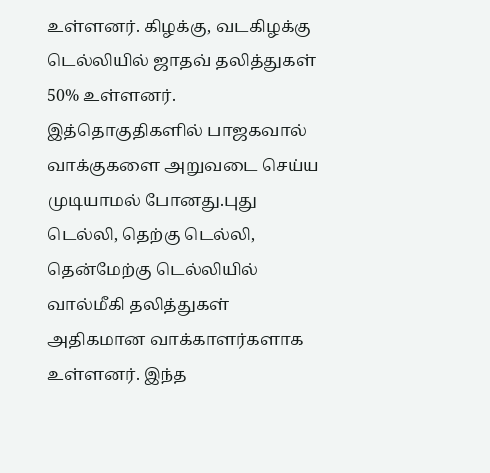உள்ளனர். கிழக்கு, வடகிழக்கு டெல்லியில் ஜாதவ் தலித்துகள் 50% உள்ளனர். இத்தொகுதிகளில் பாஜகவால் வாக்குகளை அறுவடை செய்ய முடியாமல் போனது.புது டெல்லி, தெற்கு டெல்லி, தென்மேற்கு டெல்லியில் வால்மீகி தலித்துகள் அதிகமான வாக்காளர்களாக உள்ளனர். இந்த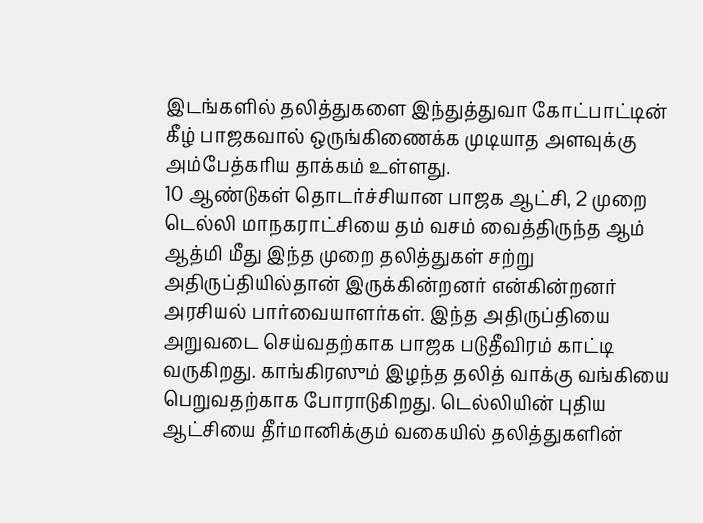இடங்களில் தலித்துகளை இந்துத்துவா கோட்பாட்டின் கீழ் பாஜகவால் ஒருங்கிணைக்க முடியாத அளவுக்கு அம்பேத்கரிய தாக்கம் உள்ளது.
10 ஆண்டுகள் தொடர்ச்சியான பாஜக ஆட்சி, 2 முறை டெல்லி மாநகராட்சியை தம் வசம் வைத்திருந்த ஆம் ஆத்மி மீது இந்த முறை தலித்துகள் சற்று அதிருப்தியில்தான் இருக்கின்றனர் என்கின்றனர் அரசியல் பார்வையாளர்கள். இந்த அதிருப்தியை அறுவடை செய்வதற்காக பாஜக படுதீவிரம் காட்டி வருகிறது. காங்கிரஸும் இழந்த தலித் வாக்கு வங்கியை பெறுவதற்காக போராடுகிறது. டெல்லியின் புதிய ஆட்சியை தீர்மானிக்கும் வகையில் தலித்துகளின்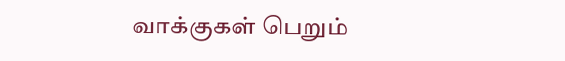வாக்குகள் பெறும்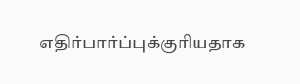எதிர்பார்ப்புக்குரியதாக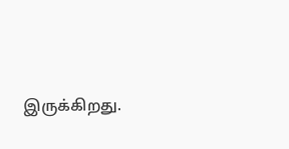இருக்கிறது.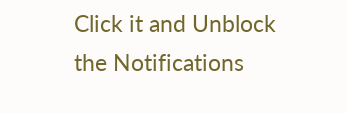Click it and Unblock the Notifications